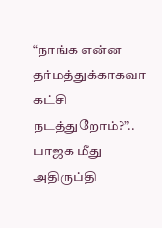“நாங்க என்ன தர்மத்துக்காகவா கட்சி நடத்துறோம்?”.. பாஜக மீது அதிருப்தி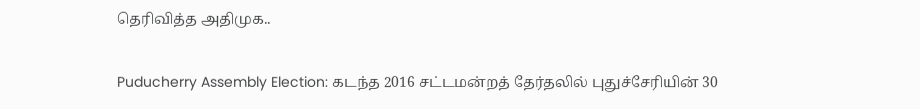தெரிவித்த அதிமுக..

Puducherry Assembly Election: கடந்த 2016 சட்டமன்றத் தேர்தலில் புதுச்சேரியின் 30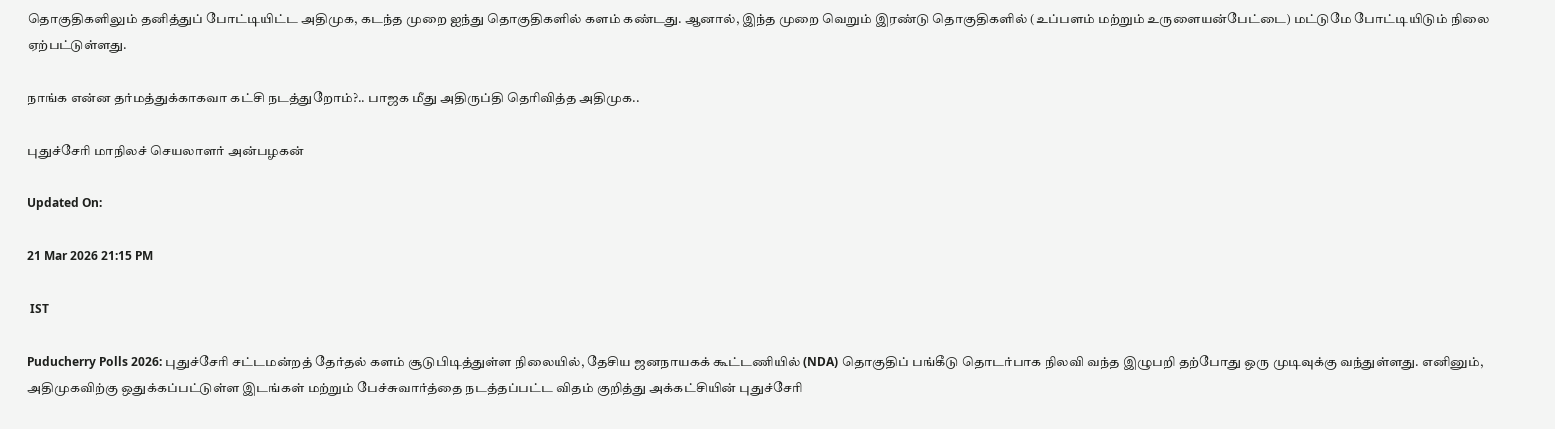தொகுதிகளிலும் தனித்துப் போட்டியிட்ட அதிமுக, கடந்த முறை ஐந்து தொகுதிகளில் களம் கண்டது. ஆனால், இந்த முறை வெறும் இரண்டு தொகுதிகளில் (உப்பளம் மற்றும் உருளையன்பேட்டை) மட்டுமே போட்டியிடும் நிலை ஏற்பட்டுள்ளது.

நாங்க என்ன தர்மத்துக்காகவா கட்சி நடத்துறோம்?.. பாஜக மீது அதிருப்தி தெரிவித்த அதிமுக..

புதுச்சேரி மாநிலச் செயலாளர் அன்பழகன்

Updated On:

21 Mar 2026 21:15 PM

 IST

Puducherry Polls 2026: புதுச்சேரி சட்டமன்றத் தேர்தல் களம் சூடுபிடித்துள்ள நிலையில், தேசிய ஜனநாயகக் கூட்டணியில் (NDA) தொகுதிப் பங்கீடு தொடர்பாக நிலவி வந்த இழுபறி தற்போது ஒரு முடிவுக்கு வந்துள்ளது. எனினும், அதிமுகவிற்கு ஒதுக்கப்பட்டுள்ள இடங்கள் மற்றும் பேச்சுவார்த்தை நடத்தப்பட்ட விதம் குறித்து அக்கட்சியின் புதுச்சேரி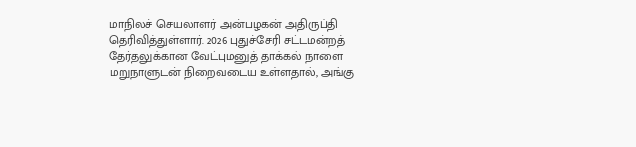மாநிலச் செயலாளர் அன்பழகன் அதிருப்தி தெரிவித்துள்ளார். 2026 புதுச்சேரி சட்டமன்றத் தேர்தலுக்கான வேட்புமனுத் தாக்கல் நாளை மறுநாளுடன் நிறைவடைய உள்ளதால், அங்கு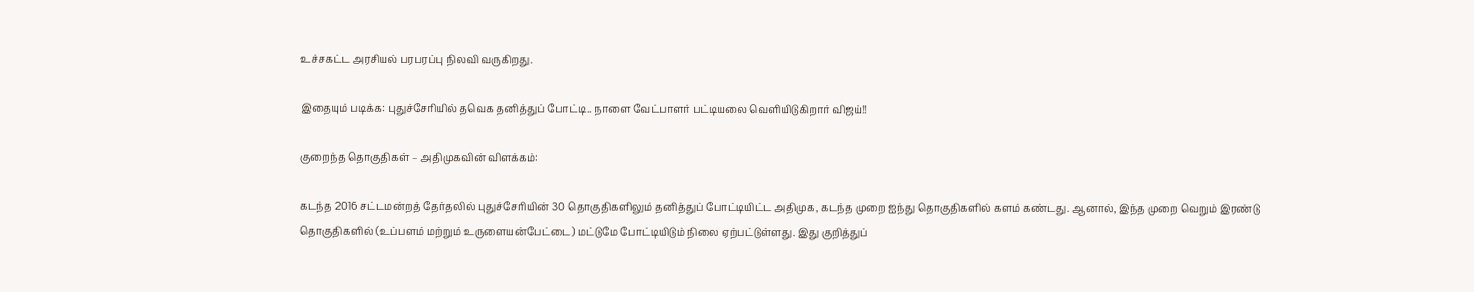உச்சகட்ட அரசியல் பரபரப்பு நிலவி வருகிறது.

இதையும் படிக்க: புதுச்சேரியில் தவெக தனித்துப் போட்டி.. நாளை வேட்பாளர் பட்டியலை வெளியிடுகிறார் விஜய்!!

குறைந்த தொகுதிகள் – அதிமுகவின் விளக்கம்:

கடந்த 2016 சட்டமன்றத் தேர்தலில் புதுச்சேரியின் 30 தொகுதிகளிலும் தனித்துப் போட்டியிட்ட அதிமுக, கடந்த முறை ஐந்து தொகுதிகளில் களம் கண்டது. ஆனால், இந்த முறை வெறும் இரண்டு தொகுதிகளில் (உப்பளம் மற்றும் உருளையன்பேட்டை) மட்டுமே போட்டியிடும் நிலை ஏற்பட்டுள்ளது. இது குறித்துப்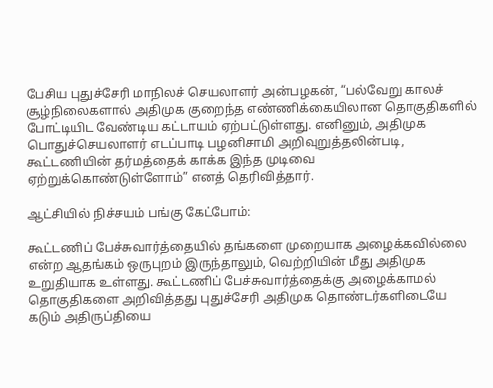பேசிய புதுச்சேரி மாநிலச் செயலாளர் அன்பழகன், “பல்வேறு காலச் சூழ்நிலைகளால் அதிமுக குறைந்த எண்ணிக்கையிலான தொகுதிகளில் போட்டியிட வேண்டிய கட்டாயம் ஏற்பட்டுள்ளது. எனினும், அதிமுக பொதுச்செயலாளர் எடப்பாடி பழனிசாமி அறிவுறுத்தலின்படி, கூட்டணியின் தர்மத்தைக் காக்க இந்த முடிவை ஏற்றுக்கொண்டுள்ளோம்” எனத் தெரிவித்தார்.

ஆட்சியில் நிச்சயம் பங்கு கேட்போம்:

கூட்டணிப் பேச்சுவார்த்தையில் தங்களை முறையாக அழைக்கவில்லை என்ற ஆதங்கம் ஒருபுறம் இருந்தாலும், வெற்றியின் மீது அதிமுக உறுதியாக உள்ளது. கூட்டணிப் பேச்சுவார்த்தைக்கு அழைக்காமல் தொகுதிகளை அறிவித்தது புதுச்சேரி அதிமுக தொண்டர்களிடையே கடும் அதிருப்தியை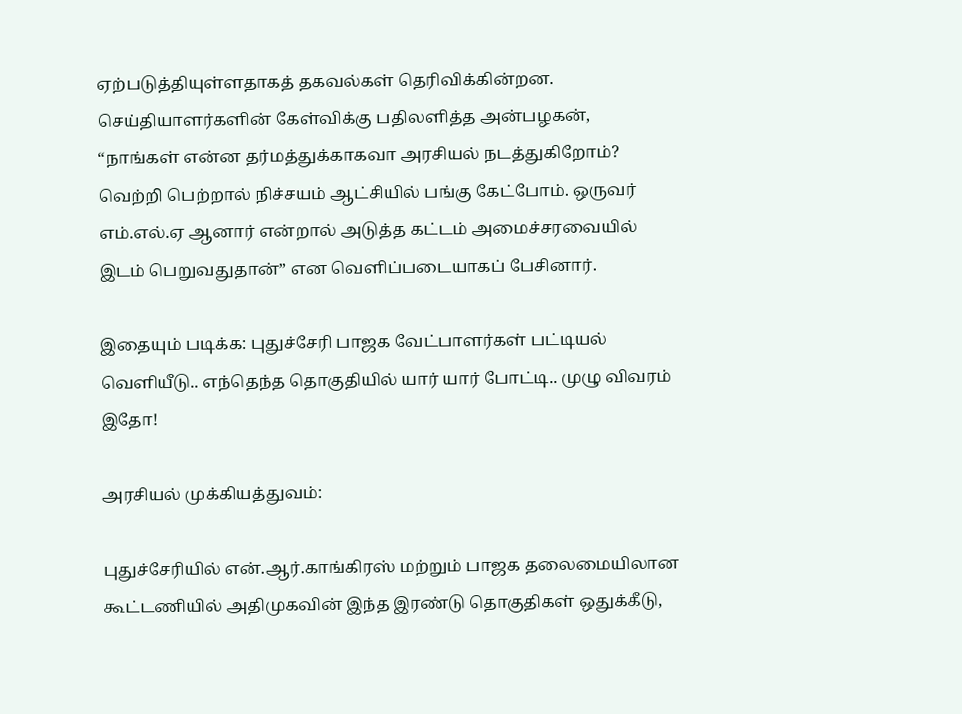ஏற்படுத்தியுள்ளதாகத் தகவல்கள் தெரிவிக்கின்றன. செய்தியாளர்களின் கேள்விக்கு பதிலளித்த அன்பழகன், “நாங்கள் என்ன தர்மத்துக்காகவா அரசியல் நடத்துகிறோம்? வெற்றி பெற்றால் நிச்சயம் ஆட்சியில் பங்கு கேட்போம். ஒருவர் எம்.எல்.ஏ ஆனார் என்றால் அடுத்த கட்டம் அமைச்சரவையில் இடம் பெறுவதுதான்” என வெளிப்படையாகப் பேசினார்.

இதையும் படிக்க: புதுச்சேரி பாஜக வேட்பாளர்கள் பட்டியல் வெளியீடு.. எந்தெந்த தொகுதியில் யார் யார் போட்டி.. முழு விவரம் இதோ!

அரசியல் முக்கியத்துவம்:

புதுச்சேரியில் என்.ஆர்.காங்கிரஸ் மற்றும் பாஜக தலைமையிலான கூட்டணியில் அதிமுகவின் இந்த இரண்டு தொகுதிகள் ஒதுக்கீடு,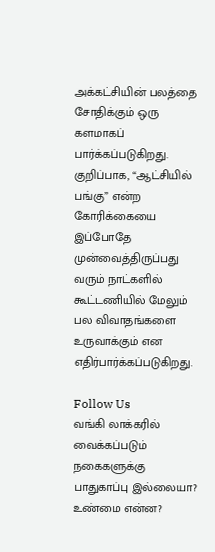அக்கட்சியின் பலத்தை சோதிக்கும் ஒரு களமாகப் பார்க்கப்படுகிறது. குறிப்பாக, “ஆட்சியில் பங்கு” என்ற கோரிக்கையை இப்போதே முன்வைத்திருப்பது வரும் நாட்களில் கூட்டணியில் மேலும் பல விவாதங்களை உருவாக்கும் என எதிர்பார்க்கப்படுகிறது.

Follow Us
வங்கி லாக்கரில் வைக்கப்படும் நகைகளுக்கு பாதுகாப்பு இல்லையா? உண்மை என்ன?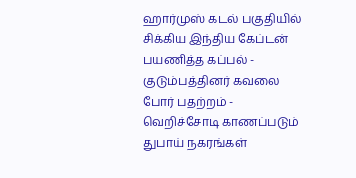ஹார்முஸ் கடல் பகுதியில் சிக்கிய இந்திய கேப்டன் பயணித்த கப்பல் - குடும்பத்தினர் கவலை
போர் பதற்றம் - வெறிச்சோடி காணப்படும் துபாய் நகரங்கள்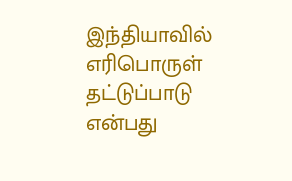இந்தியாவில் எரிபொருள் தட்டுப்பாடு என்பது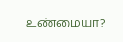உண்மையா?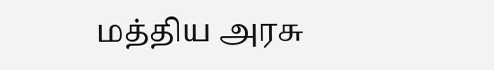மத்திய அரசு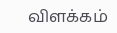விளக்கம்